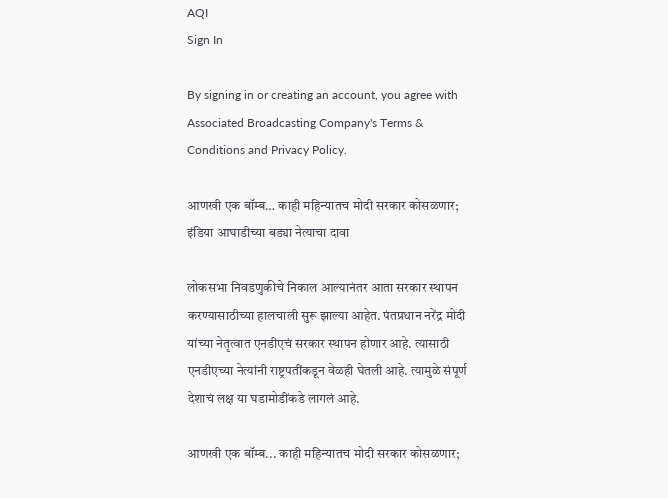AQI
Sign In

By signing in or creating an account, you agree with Associated Broadcasting Company's Terms & Conditions and Privacy Policy.

आणखी एक बॉम्ब… काही महिन्यातच मोदी सरकार कोसळणार; इंडिया आघाडीच्या बड्या नेत्याचा दावा

लोकसभा निवडणुकीचे निकाल आल्यानंतर आता सरकार स्थापन करण्यासाठीच्या हालचाली सुरू झाल्या आहेत. पंतप्रधान नरेंद्र मोदी यांच्या नेतृत्वात एनडीएचं सरकार स्थापन होणार आहे. त्यासाठी एनडीएच्या नेत्यांनी राष्ट्रपतींकडून वेळही घेतली आहे. त्यामुळे संपूर्ण देशाचं लक्ष या घडामोडींकडे लागलं आहे.

आणखी एक बॉम्ब... काही महिन्यातच मोदी सरकार कोसळणार;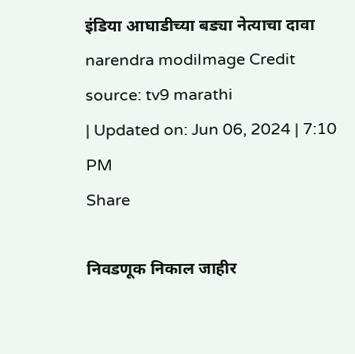इंडिया आघाडीच्या बड्या नेत्याचा दावा
narendra modiImage Credit source: tv9 marathi
| Updated on: Jun 06, 2024 | 7:10 PM
Share

निवडणूक निकाल जाहीर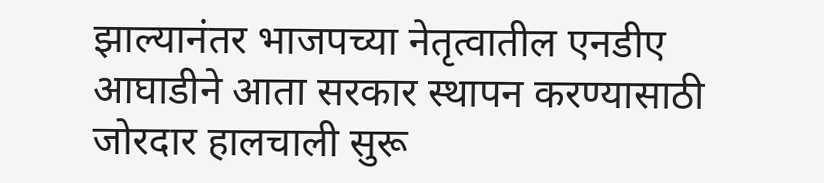झाल्यानंतर भाजपच्या नेतृत्वातील एनडीए आघाडीने आता सरकार स्थापन करण्यासाठी जोरदार हालचाली सुरू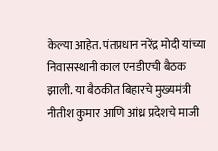केल्या आहेत. पंतप्रधान नरेंद्र मोदी यांच्या निवासस्थानी काल एनडीएची बैठक झाली. या बैठकीत बिहारचे मुख्यमंत्री नीतीश कुमार आणि आंध्र प्रदेशचे माजी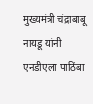मुख्यमंत्री चंद्राबाबू नायडू यांनी एनडीएला पाठिंबा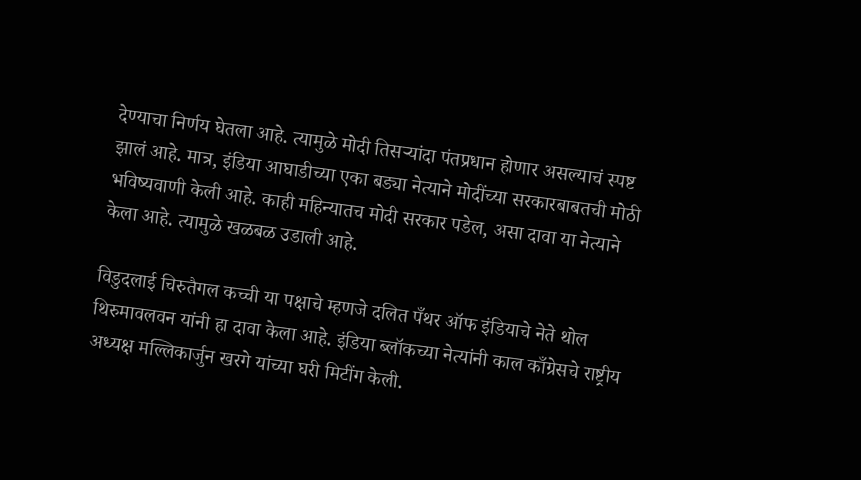देण्याचा निर्णय घेतला आहे. त्यामुळे मोदी तिसऱ्यांदा पंतप्रधान होणार असल्याचं स्पष्ट झालं आहे. मात्र, इंडिया आघाडीच्या एका बड्या नेत्याने मोदींच्या सरकारबाबतची मोठी भविष्यवाणी केली आहे. काही महिन्यातच मोदी सरकार पडेल, असा दावा या नेत्याने केला आहे. त्यामुळे खळबळ उडाली आहे.

विडुदलाई चिरुतैगल कच्ची या पक्षाचे म्हणजे दलित पँथर ऑफ इंडियाचे नेते थोल थिरुमावलवन यांनी हा दावा केला आहे. इंडिया ब्लॉकच्या नेत्यांनी काल काँग्रेसचे राष्ट्रीय अध्यक्ष मल्लिकार्जुन खरगे यांच्या घरी मिटींग केली.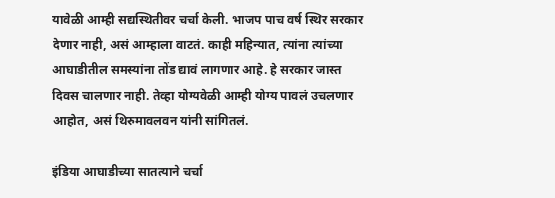यावेळी आम्ही सद्यस्थितीवर चर्चा केली. भाजप पाच वर्ष स्थिर सरकार देणार नाही, असं आम्हाला वाटतं. काही महिन्यात, त्यांना त्यांच्या आघाडीतील समस्यांना तोंड द्यावं लागणार आहे. हे सरकार जास्त दिवस चालणार नाही. तेव्हा योग्यवेळी आम्ही योग्य पावलं उचलणार आहोत, असं थिरुमावलवन यांनी सांगितलं.

इंडिया आघाडीच्या सातत्याने चर्चा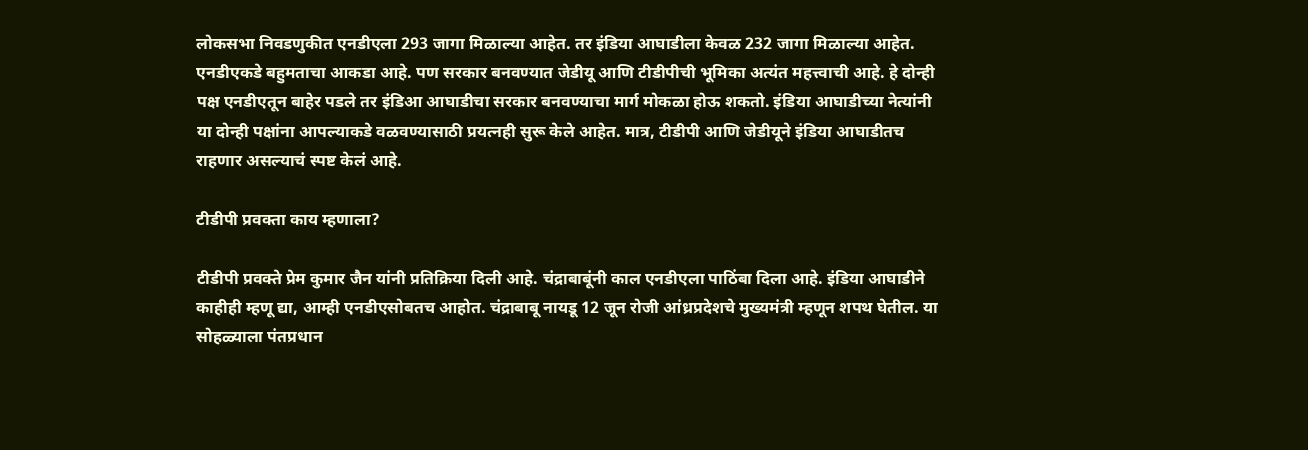लोकसभा निवडणुकीत एनडीएला 293 जागा मिळाल्या आहेत. तर इंडिया आघाडीला केवळ 232 जागा मिळाल्या आहेत. एनडीएकडे बहुमताचा आकडा आहे. पण सरकार बनवण्यात जेडीयू आणि टीडीपीची भूमिका अत्यंत महत्त्वाची आहे. हे दोन्ही पक्ष एनडीएतून बाहेर पडले तर इंडिआ आघाडीचा सरकार बनवण्याचा मार्ग मोकळा होऊ शकतो. इंडिया आघाडीच्या नेत्यांनी या दोन्ही पक्षांना आपल्याकडे वळवण्यासाठी प्रयत्नही सुरू केले आहेत. मात्र, टीडीपी आणि जेडीयूने इंडिया आघाडीतच राहणार असल्याचं स्पष्ट केलं आहे.

टीडीपी प्रवक्ता काय म्हणाला?

टीडीपी प्रवक्ते प्रेम कुमार जैन यांनी प्रतिक्रिया दिली आहे. चंद्राबाबूंनी काल एनडीएला पाठिंबा दिला आहे. इंडिया आघाडीने काहीही म्हणू द्या, आम्ही एनडीएसोबतच आहोत. चंद्राबाबू नायडू 12 जून रोजी आंध्रप्रदेशचे मुख्यमंत्री म्हणून शपथ घेतील. या सोहळ्याला पंतप्रधान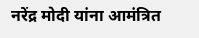नरेंद्र मोदी यांना आमंत्रित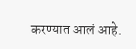करण्यात आलं आहे.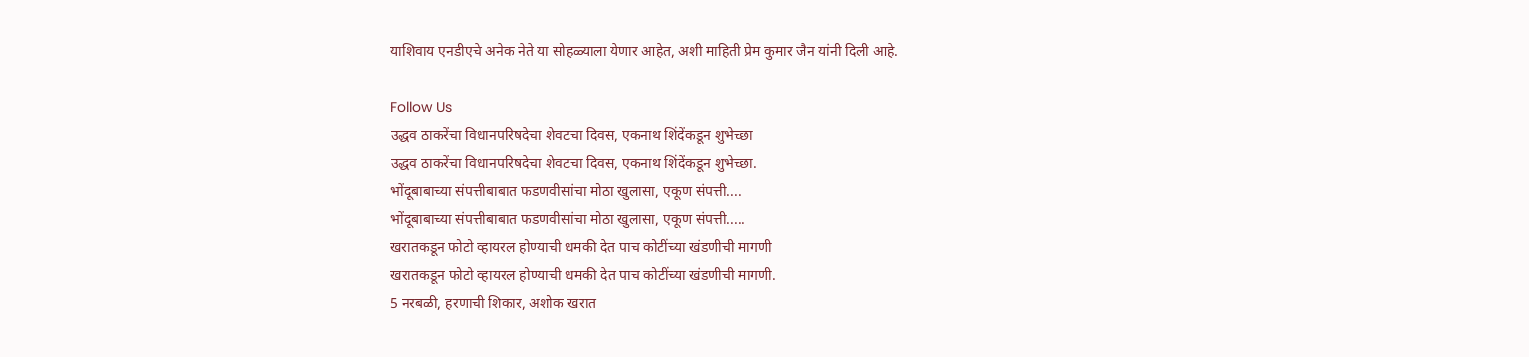याशिवाय एनडीएचे अनेक नेते या सोहळ्याला येणार आहेत, अशी माहिती प्रेम कुमार जैन यांनी दिली आहे.

Follow Us
उद्धव ठाकरेंचा विधानपरिषदेचा शेवटचा दिवस, एकनाथ शिंदेंकडून शुभेच्छा
उद्धव ठाकरेंचा विधानपरिषदेचा शेवटचा दिवस, एकनाथ शिंदेंकडून शुभेच्छा.
भोंदूबाबाच्या संपत्तीबाबात फडणवीसांचा मोठा खुलासा, एकूण संपत्ती....
भोंदूबाबाच्या संपत्तीबाबात फडणवीसांचा मोठा खुलासा, एकूण संपत्ती.....
खरातकडून फोटो व्हायरल होण्याची धमकी देत पाच कोटींच्या खंडणीची मागणी
खरातकडून फोटो व्हायरल होण्याची धमकी देत पाच कोटींच्या खंडणीची मागणी.
5 नरबळी, हरणाची शिकार, अशोक खरात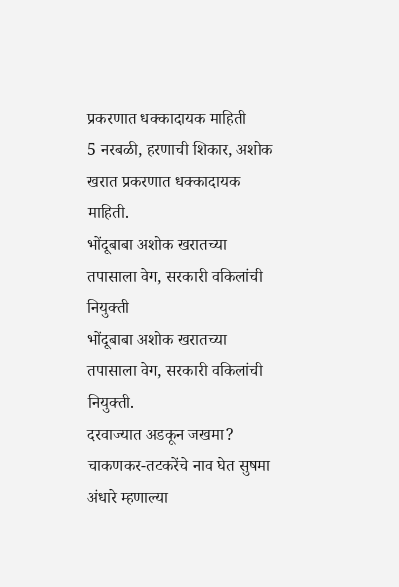प्रकरणात धक्कादायक माहिती
5 नरबळी, हरणाची शिकार, अशोक खरात प्रकरणात धक्कादायक माहिती.
भोंदूबाबा अशोक खरातच्या तपासाला वेग, सरकारी वकिलांची नियुक्ती
भोंदूबाबा अशोक खरातच्या तपासाला वेग, सरकारी वकिलांची नियुक्ती.
दरवाज्यात अडकून जखमा? चाकणकर-तटकरेंचे नाव घेत सुषमा अंधारे म्हणाल्या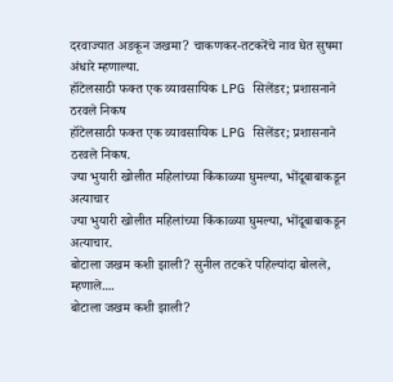दरवाज्यात अडकून जखमा? चाकणकर-तटकरेंचे नाव घेत सुषमा अंधारे म्हणाल्या.
हॉटेलसाठी फक्त एक व्यावसायिक LPG सिलेंडर; प्रशासनाने ठरवले निकष
हॉटेलसाठी फक्त एक व्यावसायिक LPG सिलेंडर; प्रशासनाने ठरवले निकष.
ज्या भुयारी खोलीत महिलांच्या किंकाळ्या घुमल्या, भोंदूबाबाकडून अत्याचार
ज्या भुयारी खोलीत महिलांच्या किंकाळ्या घुमल्या, भोंदूबाबाकडून अत्याचार.
बोटाला जखम कशी झाली? सुनील तटकरे पहिल्यांदा बोलले, म्हणाले....
बोटाला जखम कशी झाली?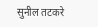सुनील तटकरे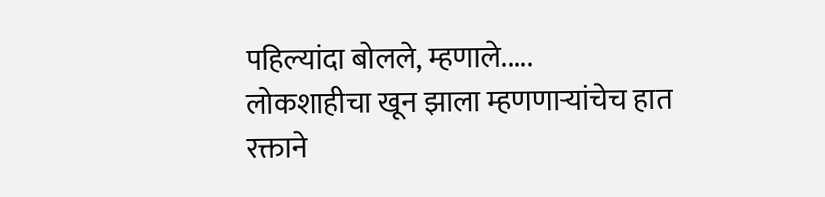पहिल्यांदा बोलले, म्हणाले.....
लोकशाहीचा खून झाला म्हणणाऱ्यांचेच हात रक्ताने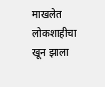माखलेत
लोकशाहीचा खून झाला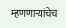म्हणणाऱ्यांचेच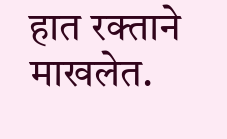हात रक्ताने माखलेत.